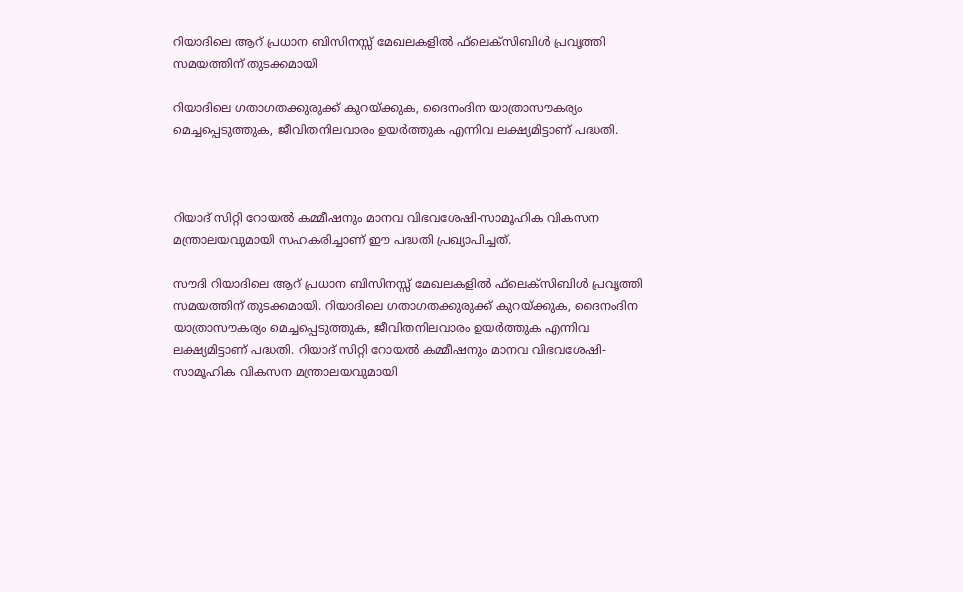റിയാദിലെ ആറ് പ്രധാന ബിസിനസ്സ് മേഖലകളില്‍ ഫ്‌ലെക്‌സിബിള്‍ പ്രവൃത്തി സമയത്തിന് തുടക്കമായി

റിയാദിലെ ഗതാഗതക്കുരുക്ക് കുറയ്ക്കുക, ദൈനംദിന യാത്രാസൗകര്യം മെച്ചപ്പെടുത്തുക, ജീവിതനിലവാരം ഉയര്‍ത്തുക എന്നിവ ലക്ഷ്യമിട്ടാണ് പദ്ധതി.



റിയാദ് സിറ്റി റോയല്‍ കമ്മീഷനും മാനവ വിഭവശേഷി-സാമൂഹിക വികസന മന്ത്രാലയവുമായി സഹകരിച്ചാണ് ഈ പദ്ധതി പ്രഖ്യാപിച്ചത്.

സൗദി റിയാദിലെ ആറ് പ്രധാന ബിസിനസ്സ് മേഖലകളില്‍ ഫ്‌ലെക്‌സിബിള്‍ പ്രവൃത്തി സമയത്തിന് തുടക്കമായി. റിയാദിലെ ഗതാഗതക്കുരുക്ക് കുറയ്ക്കുക, ദൈനംദിന യാത്രാസൗകര്യം മെച്ചപ്പെടുത്തുക, ജീവിതനിലവാരം ഉയര്‍ത്തുക എന്നിവ ലക്ഷ്യമിട്ടാണ് പദ്ധതി. റിയാദ് സിറ്റി റോയല്‍ കമ്മീഷനും മാനവ വിഭവശേഷി-സാമൂഹിക വികസന മന്ത്രാലയവുമായി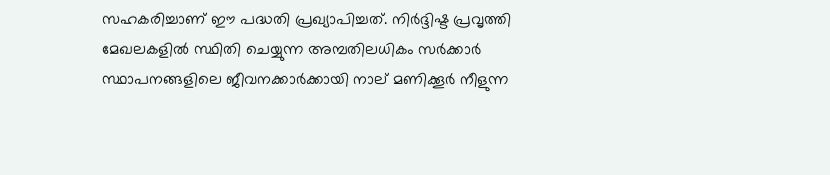സഹകരിച്ചാണ് ഈ പദ്ധതി പ്രഖ്യാപിച്ചത്. നിര്‍ദ്ദിഷ്ട പ്രവൃത്തി മേഖലകളില്‍ സ്ഥിതി ചെയ്യുന്ന അമ്പതിലധികം സര്‍ക്കാര്‍ സ്ഥാപനങ്ങളിലെ ജീവനക്കാര്‍ക്കായി നാല് മണിക്കൂര്‍ നീളുന്ന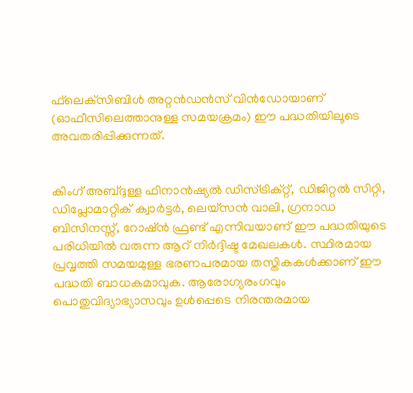ഫ്‌ലെക്‌സിബിള്‍ അറ്റന്‍ഡന്‍സ് വിന്‍ഡോയാണ് (ഓഫീസിലെത്താനുള്ള സമയക്രമം) ഈ പദ്ധതിയിലൂടെ അവതരിപ്പിക്കുന്നത്.


കിംഗ് അബ്ദുള്ള ഫിനാന്‍ഷ്യല്‍ ഡിസ്ട്രിക്റ്റ്, ഡിജിറ്റല്‍ സിറ്റി, ഡിപ്ലോമാറ്റിക് ക്വാര്‍ട്ടര്‍, ലെയ്സന്‍ വാലി, ഗ്രനാഡ ബിസിനസ്സ്, റോഷ്ന്‍ ഫ്രണ്ട് എന്നിവയാണ് ഈ പദ്ധതിയുടെ പരിധിയില്‍ വരുന്ന ആറ് നിര്‍ദ്ദിഷ്ട മേഖലകള്‍. സ്ഥിരമായ പ്രവൃത്തി സമയമുള്ള ഭരണപരമായ തസ്തികകള്‍ക്കാണ് ഈ പദ്ധതി ബാധകമാവുക. ആരോഗ്യരംഗവും പൊതുവിദ്യാഭ്യാസവും ഉള്‍പ്പെടെ നിരന്തരമായ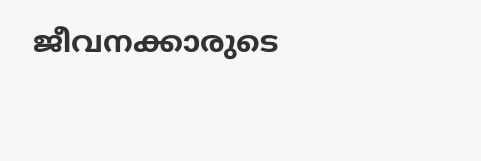ജീവനക്കാരുടെ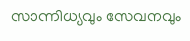സാന്നിധ്യവും സേവനവും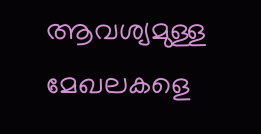ആവശ്യമുള്ള മേഖലകളെ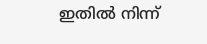ഇതില്‍ നിന്ന്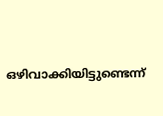ഒഴിവാക്കിയിട്ടുണ്ടെന്ന്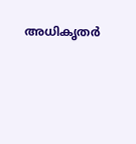അധികൃതര്‍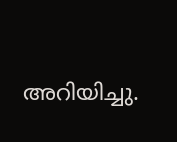അറിയിച്ചു.